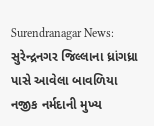Surendranagar News: સુરેન્દ્રનગર જિલ્લાના ધ્રાંગધ્રા પાસે આવેલા બાવળિયા નજીક નર્મદાની મુખ્ય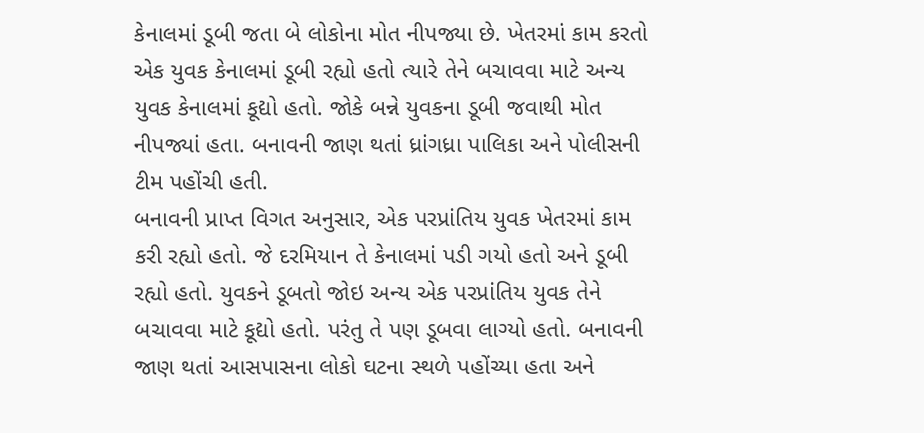કેનાલમાં ડૂબી જતા બે લોકોના મોત નીપજ્યા છે. ખેતરમાં કામ કરતો એક યુવક કેનાલમાં ડૂબી રહ્યો હતો ત્યારે તેને બચાવવા માટે અન્ય યુવક કેનાલમાં કૂદ્યો હતો. જોકે બન્ને યુવકના ડૂબી જવાથી મોત નીપજ્યાં હતા. બનાવની જાણ થતાં ધ્રાંગધ્રા પાલિકા અને પોલીસની ટીમ પહોંચી હતી.
બનાવની પ્રાપ્ત વિગત અનુસાર, એક પરપ્રાંતિય યુવક ખેતરમાં કામ કરી રહ્યો હતો. જે દરમિયાન તે કેનાલમાં પડી ગયો હતો અને ડૂબી રહ્યો હતો. યુવકને ડૂબતો જોઇ અન્ય એક પરપ્રાંતિય યુવક તેને બચાવવા માટે કૂદ્યો હતો. પરંતુ તે પણ ડૂબવા લાગ્યો હતો. બનાવની જાણ થતાં આસપાસના લોકો ઘટના સ્થળે પહોંચ્યા હતા અને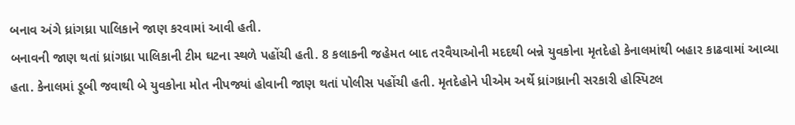બનાવ અંગે ધ્રાંગધ્રા પાલિકાને જાણ કરવામાં આવી હતી.
બનાવની જાણ થતાં ધ્રાંગધ્રા પાલિકાની ટીમ ઘટના સ્થળે પહોંચી હતી. 8 કલાકની જહેમત બાદ તરવૈયાઓની મદદથી બન્ને યુવકોના મૃતદેહો કેનાલમાંથી બહાર કાઢવામાં આવ્યા હતા. કેનાલમાં ડૂબી જવાથી બે યુવકોના મોત નીપજ્યાં હોવાની જાણ થતાં પોલીસ પહોંચી હતી. મૃતદેહોને પીએમ અર્થે ધ્રાંગધ્રાની સરકારી હોસ્પિટલ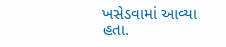ખસેડવામાં આવ્યા હતા.